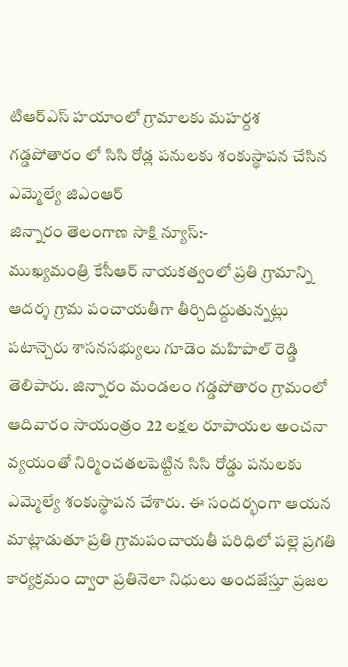టిఆర్ఎస్ హయాంలో గ్రామాలకు మహర్దశ
గడ్డపోతారం లో సిసి రోడ్ల పనులకు శంకుస్థాపన చేసిన ఎమ్మెల్యే జిఎంఆర్
జిన్నారం తెలంగాణ సాక్షి న్యూస్:-
ముఖ్యమంత్రి కేసీఆర్ నాయకత్వంలో ప్రతి గ్రామాన్ని ఆదర్శ గ్రామ పంచాయతీగా తీర్చిదిద్దుతున్నట్లు పటాన్చెరు శాసనసభ్యులు గూడెం మహిపాల్ రెడ్డి తెలిపారు. జిన్నారం మండలం గడ్డపోతారం గ్రామంలో ఆదివారం సాయంత్రం 22 లక్షల రూపాయల అంచనా వ్యయంతో నిర్మించతలపెట్టిన సిసి రోడ్డు పనులకు ఎమ్మెల్యే శంకుస్థాపన చేశారు. ఈ సందర్భంగా ఆయన మాట్లాడుతూ ప్రతి గ్రామపంచాయతీ పరిధిలో పల్లె ప్రగతి కార్యక్రమం ద్వారా ప్రతినెలా నిధులు అందజేస్తూ ప్రజల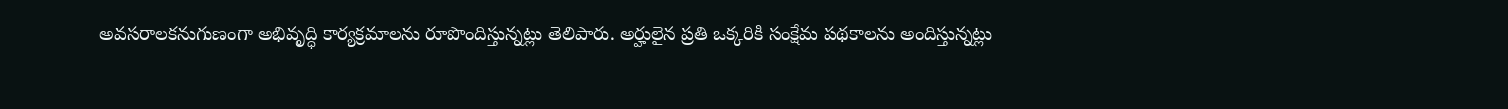అవసరాలకనుగుణంగా అభివృద్ధి కార్యక్రమాలను రూపొందిస్తున్నట్లు తెలిపారు. అర్హులైన ప్రతి ఒక్కరికి సంక్షేమ పథకాలను అందిస్తున్నట్లు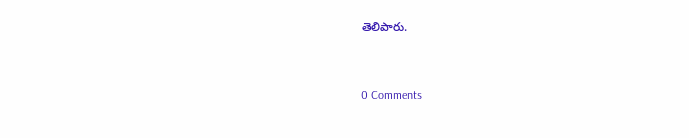తెలిపారు.


0 Comments